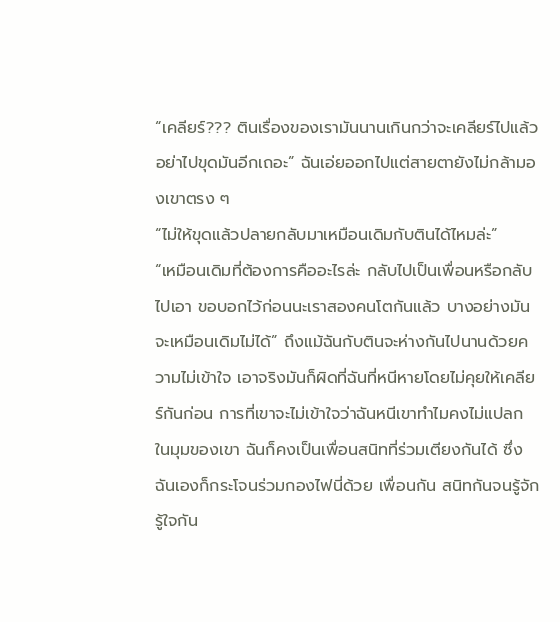“เคลียร์??? ตินเรื่องของเรามันนานเกินกว่าจะเคลียร์ไปแล้ว อย่าไปขุดมันอีกเถอะ” ฉันเอ่ยออกไปแต่สายตายังไม่กล้ามองเขาตรง ๆ
“ไม่ให้ขุดแล้วปลายกลับมาเหมือนเดิมกับตินได้ไหมล่ะ”
“เหมือนเดิมที่ต้องการคืออะไรล่ะ กลับไปเป็นเพื่อนหรือกลับไปเอา ขอบอกไว้ก่อนนะเราสองคนโตกันแล้ว บางอย่างมันจะเหมือนเดิมไม่ได้” ถึงแม้ฉันกับตินจะห่างกันไปนานด้วยความไม่เข้าใจ เอาจริงมันก็ผิดที่ฉันที่หนีหายโดยไม่คุยให้เคลียร์กันก่อน การที่เขาจะไม่เข้าใจว่าฉันหนีเขาทำไมคงไม่แปลก
ในมุมของเขา ฉันก็คงเป็นเพื่อนสนิทที่ร่วมเตียงกันได้ ซึ่งฉันเองก็กระโจนร่วมกองไฟนี่ด้วย เพื่อนกัน สนิทกันจนรู้จัก รู้ใจกัน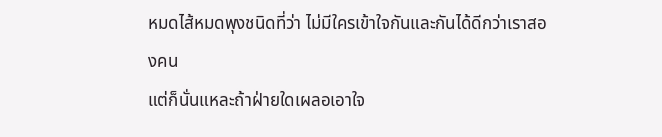หมดไส้หมดพุงชนิดที่ว่า ไม่มีใครเข้าใจกันและกันได้ดีกว่าเราสองคน
แต่ก็นั่นแหละถ้าฝ่ายใดเผลอเอาใจ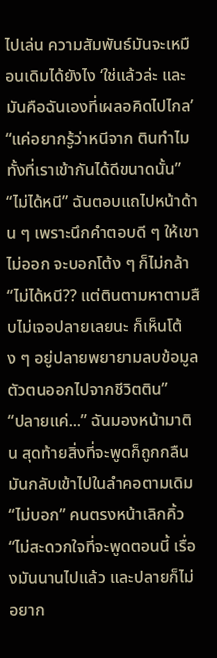ไปเล่น ความสัมพันธ์มันจะเหมือนเดิมได้ยังไง ‘ใช่แล้วล่ะ และมันคือฉันเองที่เผลอคิดไปไกล’
“แค่อยากรู้ว่าหนีจาก ตินทำไม ทั้งที่เราเข้ากันได้ดีขนาดนั้น”
“ไม่ได้หนี” ฉันตอบแถไปหน้าด้าน ๆ เพราะนึกคำตอบดี ๆ ให้เขาไม่ออก จะบอกโต้ง ๆ ก็ไม่กล้า
“ไม่ได้หนี?? แต่ตินตามหาตามสืบไม่เจอปลายเลยนะ ก็เห็นโต้ง ๆ อยู่ปลายพยายามลบข้อมูลตัวตนออกไปจากชีวิตติน”
“ปลายแค่...” ฉันมองหน้ามาติน สุดท้ายสิ่งที่จะพูดก็ถูกกลืนมันกลับเข้าไปในลำคอตามเดิม
“ไม่บอก” คนตรงหน้าเลิกคิ้ว
“ไม่สะดวกใจที่จะพูดตอนนี้ เรื่องมันนานไปแล้ว และปลายก็ไม่อยาก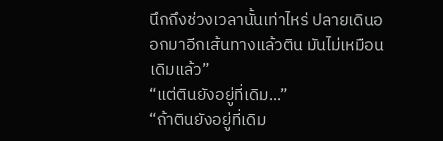นึกถึงช่วงเวลานั้นเท่าไหร่ ปลายเดินออกมาอีกเส้นทางแล้วติน มันไม่เหมือนเดิมแล้ว”
“แต่ตินยังอยู่ที่เดิม...”
“ถ้าตินยังอยู่ที่เดิม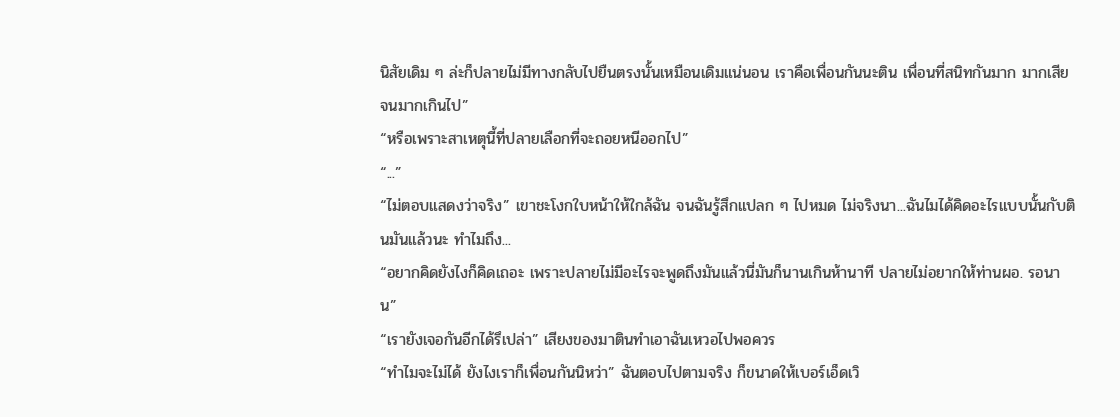นิสัยเดิม ๆ ล่ะก็ปลายไม่มีทางกลับไปยืนตรงนั้นเหมือนเดิมแน่นอน เราคือเพื่อนกันนะติน เพื่อนที่สนิทกันมาก มากเสียจนมากเกินไป”
“หรือเพราะสาเหตุนี้ที่ปลายเลือกที่จะถอยหนีออกไป”
“...”
“ไม่ตอบแสดงว่าจริง” เขาชะโงกใบหน้าให้ใกล้ฉัน จนฉันรู้สึกแปลก ๆ ไปหมด ไม่จริงนา...ฉันไมได้คิดอะไรแบบนั้นกับตินมันแล้วนะ ทำไมถึง...
“อยากคิดยังไงก็คิดเถอะ เพราะปลายไม่มีอะไรจะพูดถึงมันแล้วนี่มันก็นานเกินห้านาที ปลายไม่อยากให้ท่านผอ. รอนาน”
“เรายังเจอกันอีกได้รึเปล่า” เสียงของมาตินทำเอาฉันเหวอไปพอควร
“ทำไมจะไม่ได้ ยังไงเราก็เพื่อนกันนิหว่า” ฉันตอบไปตามจริง ก็ขนาดให้เบอร์เอ็ดเวิ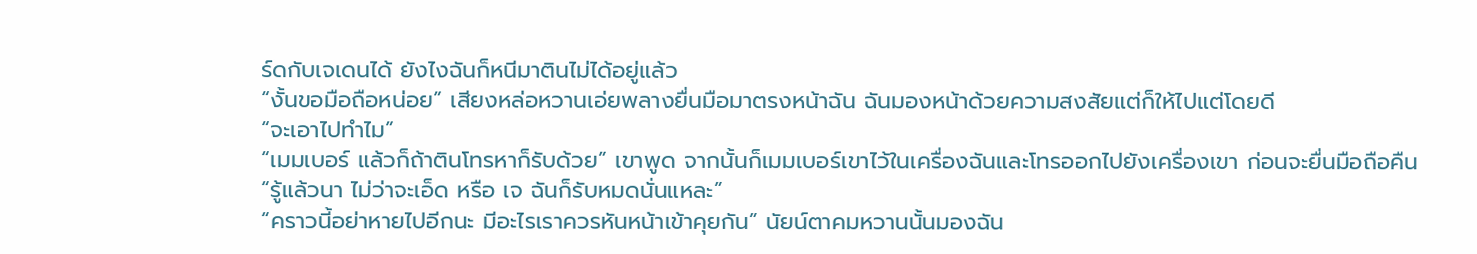ร์ดกับเจเดนได้ ยังไงฉันก็หนีมาตินไม่ได้อยู่แล้ว
“งั้นขอมือถือหน่อย” เสียงหล่อหวานเอ่ยพลางยื่นมือมาตรงหน้าฉัน ฉันมองหน้าด้วยความสงสัยแต่ก็ให้ไปแต่โดยดี
“จะเอาไปทำไม”
“เมมเบอร์ แล้วก็ถ้าตินโทรหาก็รับด้วย” เขาพูด จากนั้นก็เมมเบอร์เขาไว้ในเครื่องฉันและโทรออกไปยังเครื่องเขา ก่อนจะยื่นมือถือคืน
“รู้แล้วนา ไม่ว่าจะเอ็ด หรือ เจ ฉันก็รับหมดนั่นแหละ”
“คราวนี้อย่าหายไปอีกนะ มีอะไรเราควรหันหน้าเข้าคุยกัน” นัยน์ตาคมหวานนั้นมองฉัน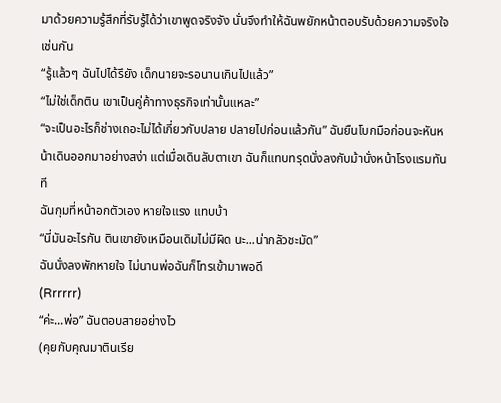มาด้วยความรู้สึกที่รับรู้ได้ว่าเขาพูดจริงจัง นั่นจึงทำให้ฉันพยักหน้าตอบรับด้วยความจริงใจเช่นกัน
“รู้แล้วๆ ฉันไปได้รึยัง เด็กนายจะรอนานเกินไปแล้ว”
“ไม่ใช่เด็กติน เขาเป็นคู่ค้าทางธุรกิจเท่านั้นแหละ”
“จะเป็นอะไรก็ช่างเถอะไม่ได้เกี่ยวกับปลาย ปลายไปก่อนแล้วกัน” ฉันยืนโบกมือก่อนจะหันหน้าเดินออกมาอย่างสง่า แต่เมื่อเดินลับตาเขา ฉันก็แทบทรุดนั่งลงกับม้านั่งหน้าโรงแรมทันที
ฉันกุมที่หน้าอกตัวเอง หายใจแรง แทบบ้า
“นี่มันอะไรกัน ตินเขายังเหมือนเดิมไม่มีผิด นะ...น่ากลัวชะมัด”
ฉันนั่งลงพักหายใจ ไม่นานพ่อฉันก็โทรเข้ามาพอดี
(Rrrrrr)
“ค่ะ...พ่อ” ฉันตอบสายอย่างไว
(คุยกับคุณมาตินเรีย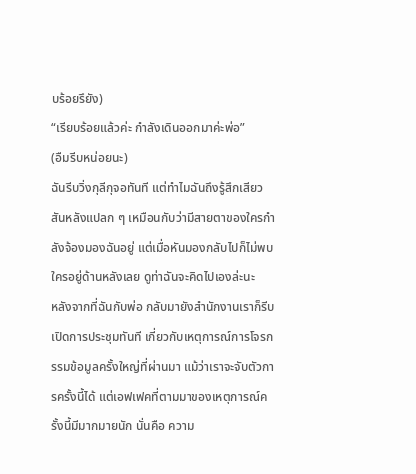บร้อยรึยัง)
“เรียบร้อยแล้วค่ะ กำลังเดินออกมาค่ะพ่อ”
(อืมรีบหน่อยนะ)
ฉันรีบวิ่งกุลีกุจอทันที แต่ทำไมฉันถึงรู้สึกเสียวสันหลังแปลก ๆ เหมือนกับว่ามีสายตาของใครกำลังจ้องมองฉันอยู่ แต่เมื่อหันมองกลับไปก็ไม่พบใครอยู่ด้านหลังเลย ดูท่าฉันจะคิดไปเองล่ะนะ
หลังจากที่ฉันกับพ่อ กลับมายังสำนักงานเราก็รีบเปิดการประชุมทันที เกี่ยวกับเหตุการณ์การโจรกรรมข้อมูลครั้งใหญ่ที่ผ่านมา แม้ว่าเราจะจับตัวการครั้งนี้ได้ แต่เอฟเฟคที่ตามมาของเหตุการณ์ครั้งนี้มีมากมายนัก นั่นคือ ความ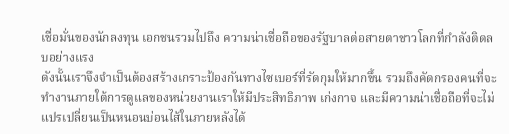เชื่อมั่นของนักลงทุน เอกชนรวมไปถึง ความน่าเชื่อถือของรัฐบาลต่อสายตาชาวโลกที่กำลังติดลบอย่างแรง
ดังนั้นเราจึงจำเป็นต้องสร้างเกราะป้องกันทางไซเบอร์ที่รัดกุมให้มากขึ้น รวมถึงคัดกรองคนที่จะทำงานภายใต้การดูแลของหน่วยงานเราให้มีประสิทธิภาพ เก่งกาจ และมีความน่าเชื่อถือที่จะไม่แปรเปลี่ยนเป็นหนอนบ่อนไส้ในภายหลังได้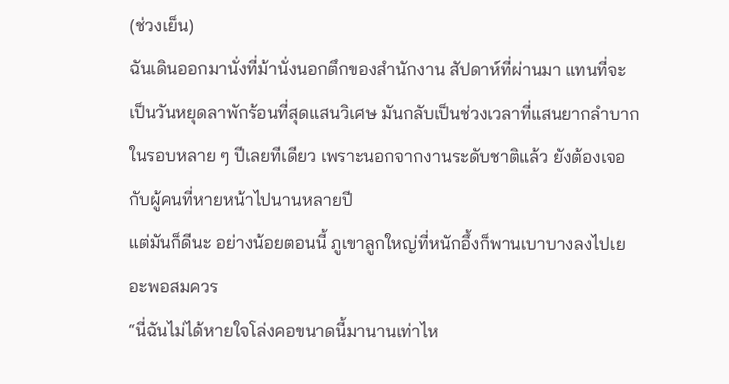(ช่วงเย็น)
ฉันเดินออกมานั่งที่ม้านั่งนอกตึกของสำนักงาน สัปดาห์ที่ผ่านมา แทนที่จะเป็นวันหยุดลาพักร้อนที่สุดแสนวิเศษ มันกลับเป็นช่วงเวลาที่แสนยากลำบากในรอบหลาย ๆ ปีเลยทีเดียว เพราะนอกจากงานระดับชาติแล้ว ยังต้องเจอกับผู้คนที่หายหน้าไปนานหลายปี
แต่มันก็ดีนะ อย่างน้อยตอนนี้ ภูเขาลูกใหญ่ที่หนักอึ้งก็พานเบาบางลงไปเยอะพอสมควร
“นี่ฉันไม่ได้หายใจโล่งคอขนาดนี้มานานเท่าไห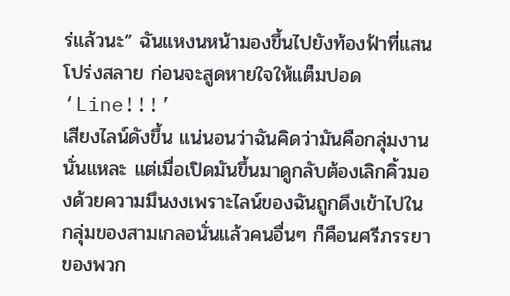ร่แล้วนะ” ฉันแหงนหน้ามองขึ้นไปยังท้องฟ้าที่แสนโปร่งสลาย ก่อนจะสูดหายใจให้แต็มปอด
‘Line!!!’
เสียงไลน์ดังขึ้น แน่นอนว่าฉันคิดว่ามันคือกลุ่มงานนั่นแหละ แต่เมื่อเปิดมันขึ้นมาดูกลับต้องเลิกคิ้วมองด้วยความมึนงงเพราะไลน์ของฉันถูกดึงเข้าไปในกลุ่มของสามเกลอนั่นแล้วคนอื่นๆ ก็คือนศรีภรรยาของพวก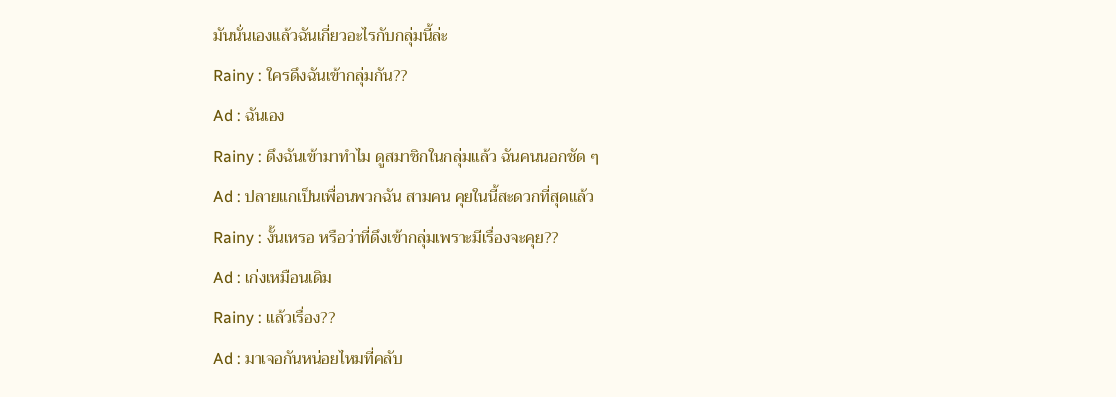มันนั่นเองแล้วฉันเกี่ยวอะไรกับกลุ่มนี้ล่ะ
Rainy : ใครดึงฉันเข้ากลุ่มกัน??
Ad : ฉันเอง
Rainy : ดึงฉันเข้ามาทำไม ดูสมาชิกในกลุ่มแล้ว ฉันคนนอกชัด ๆ
Ad : ปลายแกเป็นเพื่อนพวกฉัน สามคน คุยในนี้สะดวกที่สุดแล้ว
Rainy : งั้นเหรอ หรือว่าที่ดึงเข้ากลุ่มเพราะมีเรื่องจะคุย??
Ad : เก่งเหมือนเดิม
Rainy : แล้วเรื่อง??
Ad : มาเจอกันหน่อยไหมที่คลับ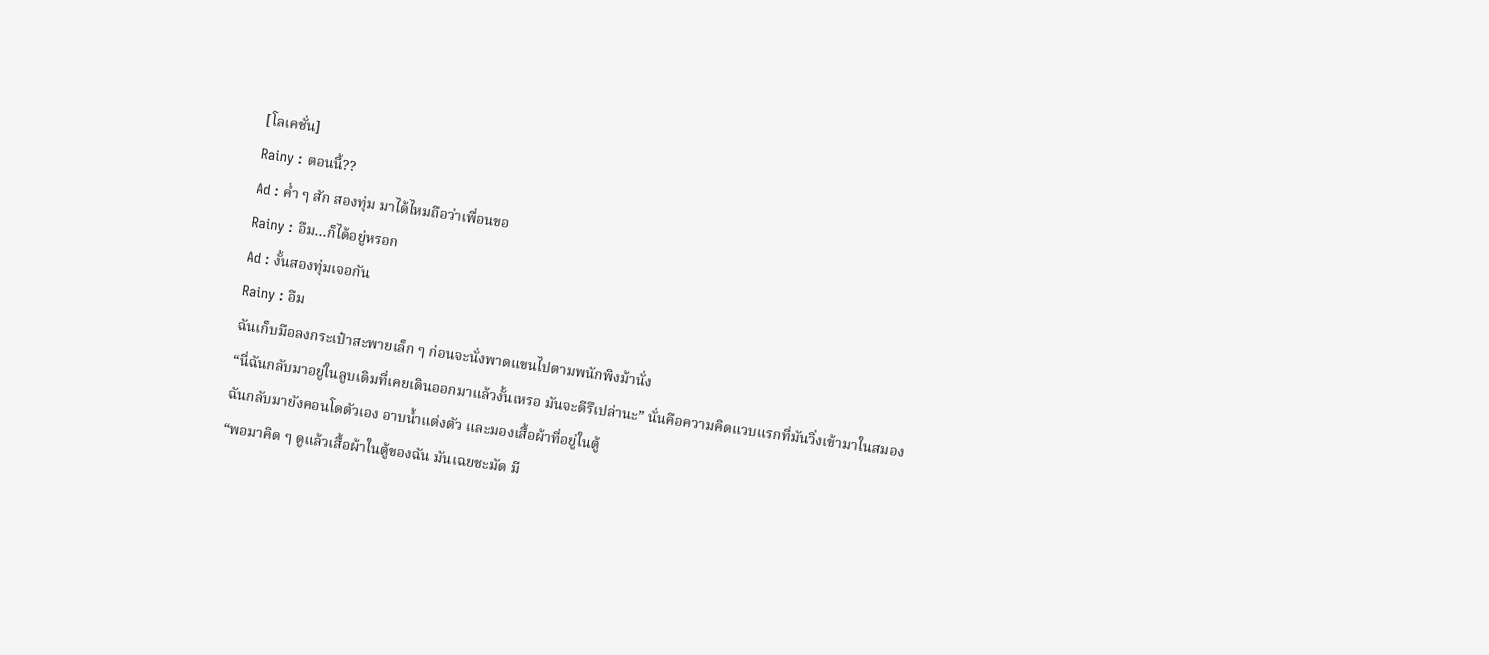[โลเคชั่น]
Rainy : ตอนนี้??
Ad : ค่ำ ๆ สัก สองทุ่ม มาได้ไหมถือว่าเพื่อนขอ
Rainy : อืม...ก็ได้อยู่หรอก
Ad : งั้นสองทุ่มเจอกัน
Rainy : อืม
ฉันเก็บมือลงกระเป๋าสะพายเล็ก ๆ ก่อนจะนั่งพาดแขนไปตามพนักพิงม้านั่ง
“นี่ฉันกลับมาอยู่ในลูบเดิมที่เคยเดินออกมาแล้วงั้นเหรอ มันจะดีรึเปล่านะ” นั่นคือความคิดแวบแรกที่มันวิ่งเข้ามาในสมอง
ฉันกลับมายังคอนโดตัวเอง อาบน้ำแต่งตัว และมองเสื้อผ้าที่อยู่ในตู้
“พอมาคิด ๆ ดูแล้วเสื้อผ้าในตู้ของฉัน มันเฉยชะมัด มี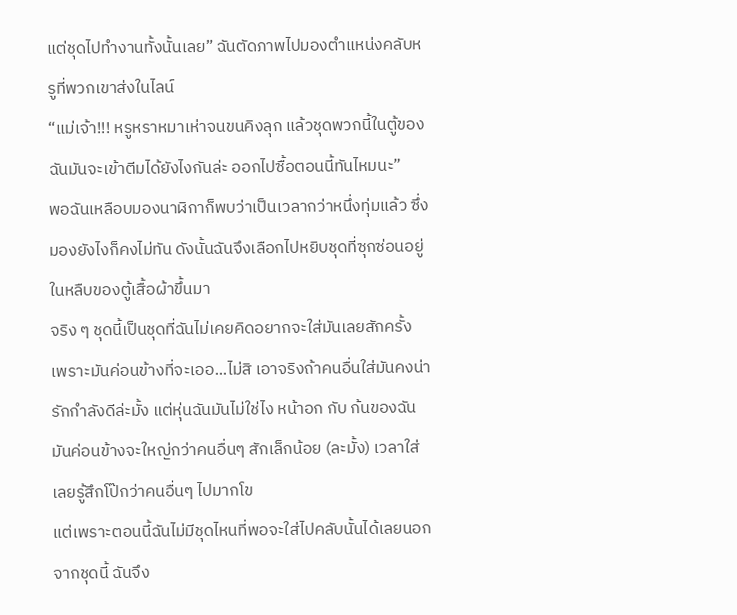แต่ชุดไปทำงานทั้งนั้นเลย” ฉันตัดภาพไปมองตำแหน่งคลับหรูที่พวกเขาส่งในไลน์
“แม่เจ้า!!! หรูหราหมาเห่าจนขนคิงลุก แล้วชุดพวกนี้ในตู้ของฉันมันจะเข้าตีมได้ยังไงกันล่ะ ออกไปซื้อตอนนี้ทันไหมนะ”
พอฉันเหลือบมองนาฬิกาก็พบว่าเป็นเวลากว่าหนึ่งทุ่มแล้ว ซึ่งมองยังไงก็คงไม่ทัน ดังนั้นฉันจึงเลือกไปหยิบชุดที่ซุกซ่อนอยู่ในหลืบของตู้เสื้อผ้าขึ้นมา
จริง ๆ ชุดนี้เป็นชุดที่ฉันไม่เคยคิดอยากจะใส่มันเลยสักครั้ง เพราะมันค่อนข้างที่จะเออ...ไม่สิ เอาจริงถ้าคนอื่นใส่มันคงน่ารักกำลังดีล่ะมั้ง แต่หุ่นฉันมันไม่ใช่ไง หน้าอก กับ ก้นของฉันมันค่อนข้างจะใหญ่กว่าคนอื่นๆ สักเล็กน้อย (ละมั้ง) เวลาใส่เลยรู้สึกโป๊กว่าคนอื่นๆ ไปมากโข
แต่เพราะตอนนี้ฉันไม่มีชุดไหนที่พอจะใส่ไปคลับนั้นได้เลยนอกจากชุดนี้ ฉันจึง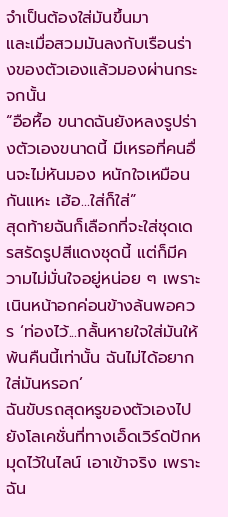จำเป็นต้องใส่มันขึ้นมา
และเมื่อสวมมันลงกับเรือนร่างของตัวเองแล้วมองผ่านกระจกนั้น
“อือหื้อ ขนาดฉันยังหลงรูปร่างตัวเองขนาดนี้ มีเหรอที่คนอื่นจะไม่หันมอง หนักใจเหมือนกันแหะ เฮ้อ...ใส่ก็ใส่”
สุดท้ายฉันก็เลือกที่จะใส่ชุดเดรสรัดรูปสีแดงชุดนี้ แต่ก็มีความไม่มั่นใจอยู่หน่อย ๆ เพราะเนินหน้าอกค่อนข้างล้นพอควร ‘ท่องไว้...กลั้นหายใจใส่มันให้พ้นคืนนี้เท่านั้น ฉันไม่ได้อยากใส่มันหรอก’
ฉันขับรถสุดหรูของตัวเองไปยังโลเคชั่นที่ทางเอ็ดเวิร์ดปักหมุดไว้ในไลน์ เอาเข้าจริง เพราะฉัน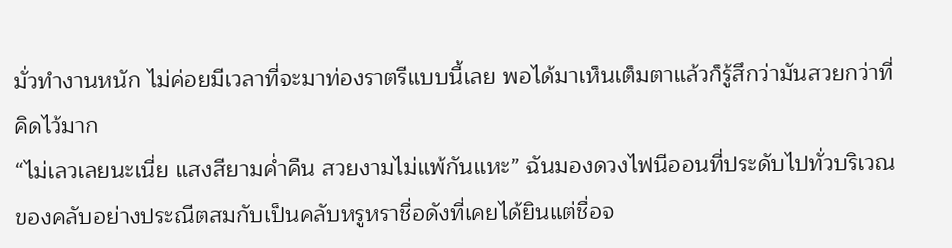มั่วทำงานหนัก ไม่ค่อยมีเวลาที่จะมาท่องราตรีแบบนี้เลย พอได้มาเห็นเต็มตาแล้วก็รู้สึกว่ามันสวยกว่าที่คิดไว้มาก
“ไม่เลวเลยนะเนี่ย แสงสียามค่ำคืน สวยงามไม่แพ้กันแหะ” ฉันมองดวงไฟนีออนที่ประดับไปทั่วบริเวณของคลับอย่างประณีตสมกับเป็นคลับหรูหราชื่อดังที่เคยได้ยินแต่ชื่อจ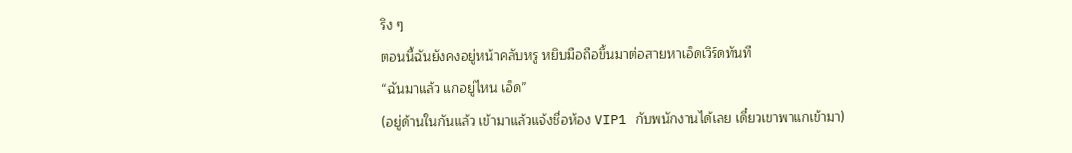ริง ๆ
ตอนนี้ฉันยังคงอยู่หน้าคลับหรู หยิบมือถือขึ้นมาต่อสายหาเอ็ดเวิร์ดทันที
“ฉันมาแล้ว แกอยู่ไหน เอ็ด”
(อยู่ด้านในกันแล้ว เข้ามาแล้วแจ้งชื่อห้อง VIP1 กับพนักงานได้เลย เดี๋ยวเขาพาแกเข้ามา)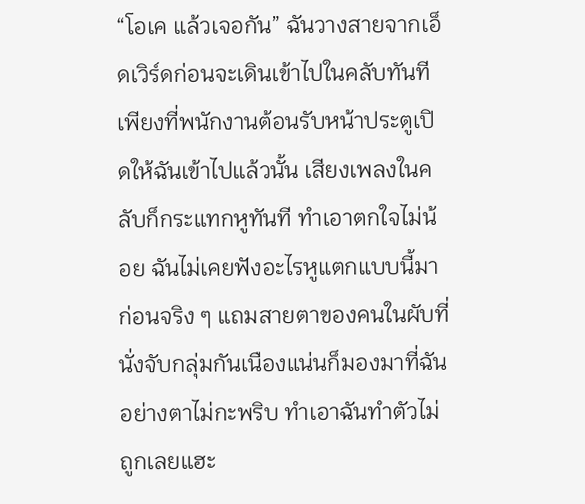“โอเค แล้วเจอกัน” ฉันวางสายจากเอ็ดเวิร์ดก่อนจะเดินเข้าไปในคลับทันที เพียงที่พนักงานต้อนรับหน้าประตูเปิดให้ฉันเข้าไปแล้วนั้น เสียงเพลงในคลับก็กระแทกหูทันที ทำเอาตกใจไม่น้อย ฉันไม่เคยฟังอะไรหูแตกแบบนี้มาก่อนจริง ๆ แถมสายตาของคนในผับที่นั่งจับกลุ่มกันเนืองแน่นก็มองมาที่ฉันอย่างตาไม่กะพริบ ทำเอาฉันทำตัวไม่ถูกเลยแฮะ